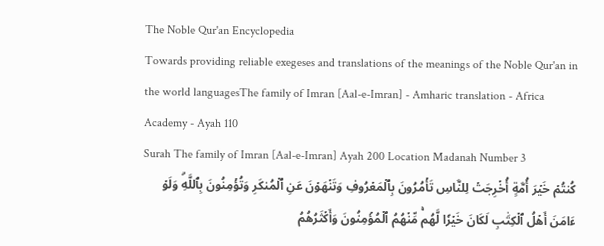The Noble Qur'an Encyclopedia
Towards providing reliable exegeses and translations of the meanings of the Noble Qur'an in the world languagesThe family of Imran [Aal-e-Imran] - Amharic translation - Africa Academy - Ayah 110
Surah The family of Imran [Aal-e-Imran] Ayah 200 Location Madanah Number 3
كُنتُمۡ خَيۡرَ أُمَّةٍ أُخۡرِجَتۡ لِلنَّاسِ تَأۡمُرُونَ بِٱلۡمَعۡرُوفِ وَتَنۡهَوۡنَ عَنِ ٱلۡمُنكَرِ وَتُؤۡمِنُونَ بِٱللَّهِۗ وَلَوۡ ءَامَنَ أَهۡلُ ٱلۡكِتَٰبِ لَكَانَ خَيۡرٗا لَّهُمۚ مِّنۡهُمُ ٱلۡمُؤۡمِنُونَ وَأَكۡثَرُهُمُ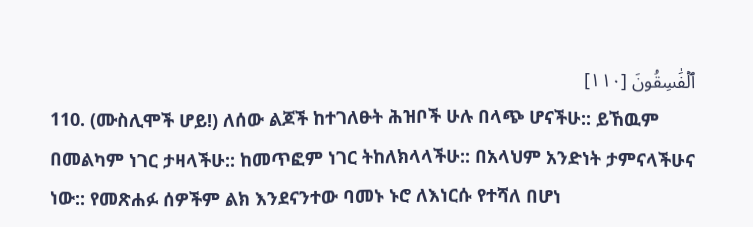ٱلۡفَٰسِقُونَ [١١٠]
110. (ሙስሊሞች ሆይ!) ለሰው ልጆች ከተገለፁት ሕዝቦች ሁሉ በላጭ ሆናችሁ:: ይኸዉም በመልካም ነገር ታዛላችሁ:: ከመጥፎም ነገር ትከለክላላችሁ:: በአላህም አንድነት ታምናላችሁና ነው:: የመጽሐፉ ሰዎችም ልክ እንደናንተው ባመኑ ኑሮ ለእነርሱ የተሻለ በሆነ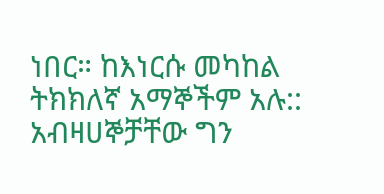ነበር። ከእነርሱ መካከል ትክክለኛ አማኞችም አሉ:: አብዛሀኞቻቸው ግን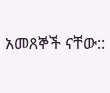አመጸኞች ናቸው::